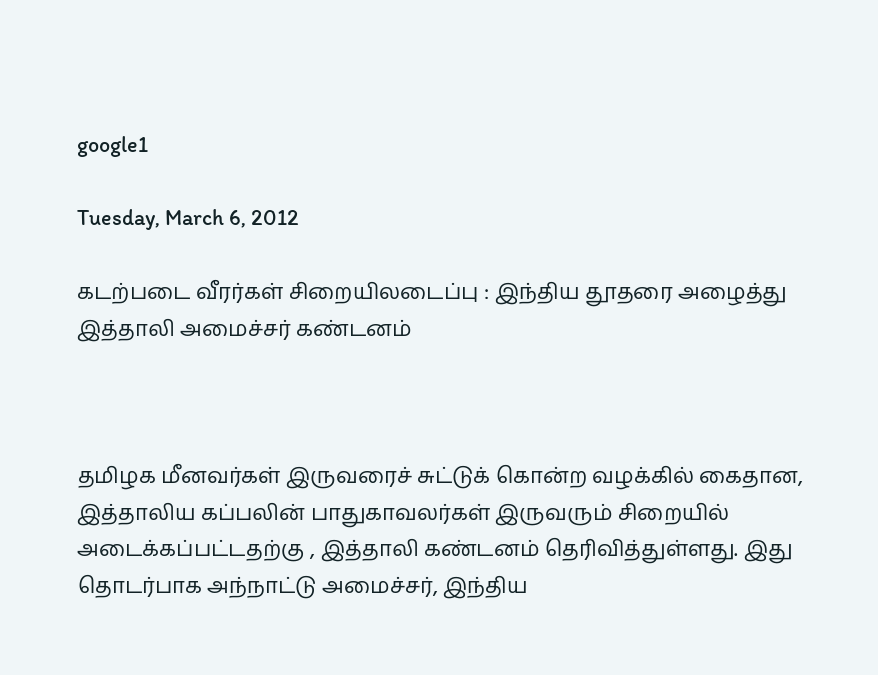google1

Tuesday, March 6, 2012

கடற்படை வீரர்கள் சிறையிலடைப்பு : இந்திய தூதரை அழைத்து இத்தாலி அமைச்சர் கண்டனம்



தமிழக மீனவர்கள் இருவரைச் சுட்டுக் கொன்ற வழக்கில் கைதான, இத்தாலிய கப்பலின் பாதுகாவலர்கள் இருவரும் சிறையில் அடைக்கப்பட்டதற்கு , இத்தாலி கண்டனம் தெரிவித்துள்ளது. இது தொடர்பாக அந்நாட்டு அமைச்சர், இந்திய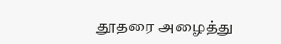தூதரை ‌அழைத்து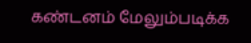கண்டனம் மேலும்படிக்க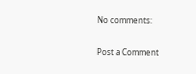No comments:

Post a Comment